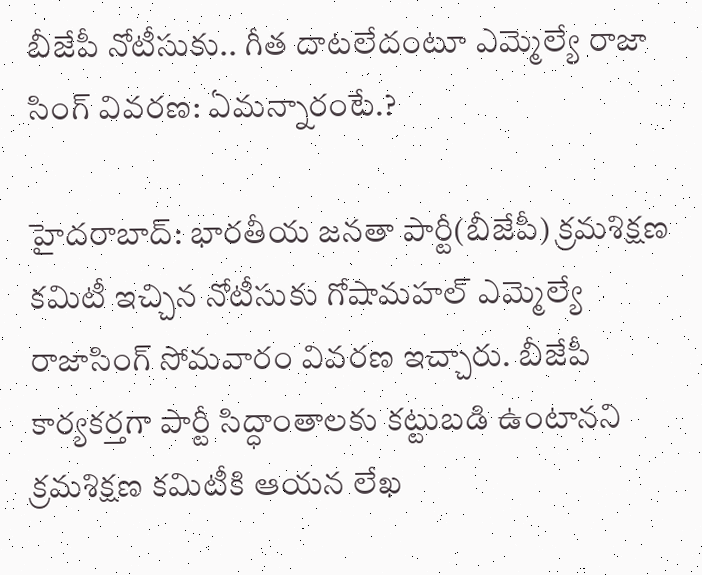బీజేపీ నోటీసుకు.. గీత దాటలేదంటూ ఎమ్మెల్యే రాజా సింగ్ వివరణ: ఏమన్నారంటే.?

హైదరాబాద్: భారతీయ జనతా పార్టీ(బీజేపీ) క్రమశిక్షణ కమిటీ ఇచ్చిన నోటీసుకు గోషామహల్ ఎమ్మెల్యే రాజాసింగ్ సోమవారం వివరణ ఇచ్చారు. బీజేపీ కార్యకర్తగా పార్టీ సిద్ధాంతాలకు కట్టుబడి ఉంటానని క్రమశిక్షణ కమిటీకి ఆయన లేఖ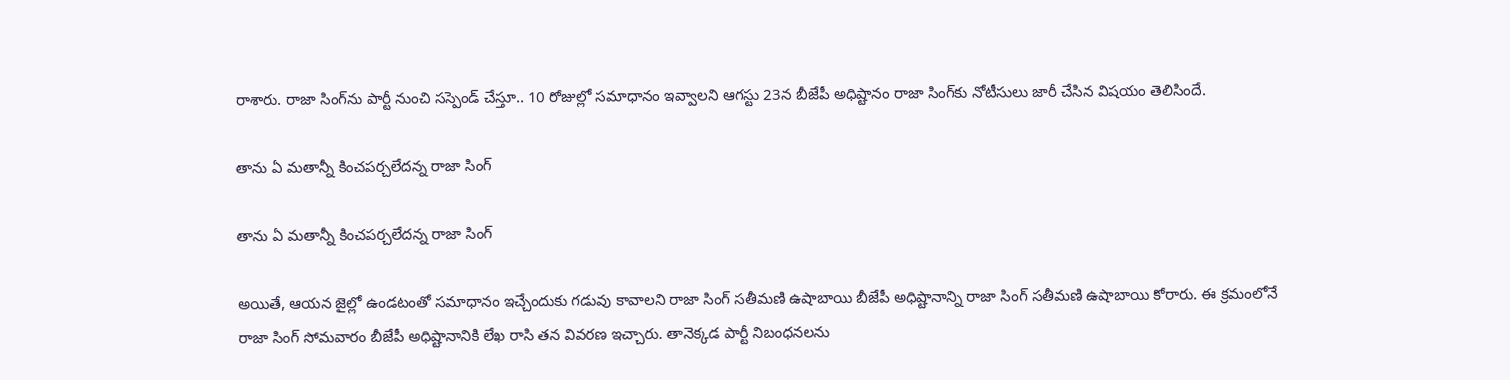రాశారు. రాజా సింగ్‌ను పార్టీ నుంచి సస్పెండ్ చేస్తూ.. 10 రోజుల్లో సమాధానం ఇవ్వాలని ఆగస్టు 23న బీజేపీ అధిష్టానం రాజా సింగ్‌కు నోటీసులు జారీ చేసిన విషయం తెలిసిందే.

తాను ఏ మతాన్నీ కించపర్చలేదన్న రాజా సింగ్

తాను ఏ మతాన్నీ కించపర్చలేదన్న రాజా సింగ్

అయితే, ఆయన జైల్లో ఉండటంతో సమాధానం ఇచ్చేందుకు గడువు కావాలని రాజా సింగ్ సతీమణి ఉషాబాయి బీజేపీ అధిష్టానాన్ని రాజా సింగ్ సతీమణి ఉషాబాయి కోరారు. ఈ క్రమంలోనే రాజా సింగ్ సోమవారం బీజేపీ అధిష్టానానికి లేఖ రాసి తన వివరణ ఇచ్చారు. తానెక్కడ పార్టీ నిబంధనలను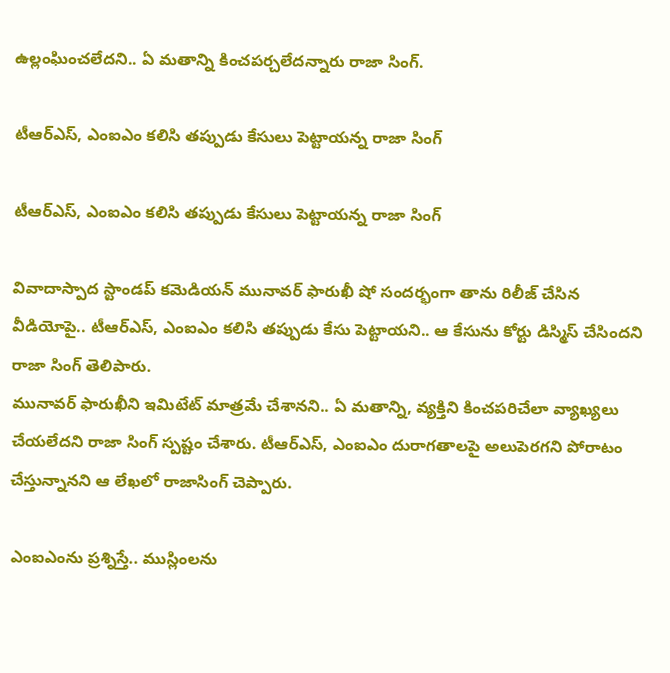ఉల్లంఘించలేదని.. ఏ మతాన్ని కించపర్చలేదన్నారు రాజా సింగ్.

టీఆర్ఎస్, ఎంఐఎం కలిసి తప్పుడు కేసులు పెట్టాయన్న రాజా సింగ్

టీఆర్ఎస్, ఎంఐఎం కలిసి తప్పుడు కేసులు పెట్టాయన్న రాజా సింగ్

వివాదాస్పాద స్టాండప్ కమెడియన్ మునావర్ ఫారుఖీ షో సందర్భంగా తాను రిలీజ్ చేసిన వీడియోపై.. టీఆర్ఎస్, ఎంఐఎం కలిసి తప్పుడు కేసు పెట్టాయని.. ఆ కేసును కోర్టు డిస్మిస్ చేసిందని రాజా సింగ్ తెలిపారు.
మునావర్ ఫారుఖీని ఇమిటేట్ మాత్రమే చేశానని.. ఏ మతాన్ని, వ్యక్తిని కించపరిచేలా వ్యాఖ్యలు చేయలేదని రాజా సింగ్ స్పష్టం చేశారు. టీఆర్ఎస్, ఎంఐఎం దురాగతాలపై అలుపెరగని పోరాటం చేస్తున్నానని ఆ లేఖలో రాజాసింగ్ చెప్పారు.

ఎంఐఎంను ప్రశ్నిస్తే.. ముస్లింలను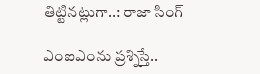తిట్టినట్లుగా..: రాజా సింగ్

ఎంఐఎంను ప్రశ్నిస్తే..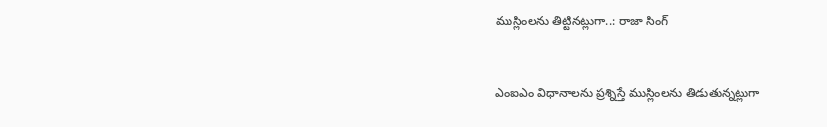ముస్లింలను తిట్టినట్లుగా..: రాజా సింగ్


ఎంఐఎం విధానాలను ప్రశ్నిస్తే ముస్లింలను తిడుతున్నట్లుగా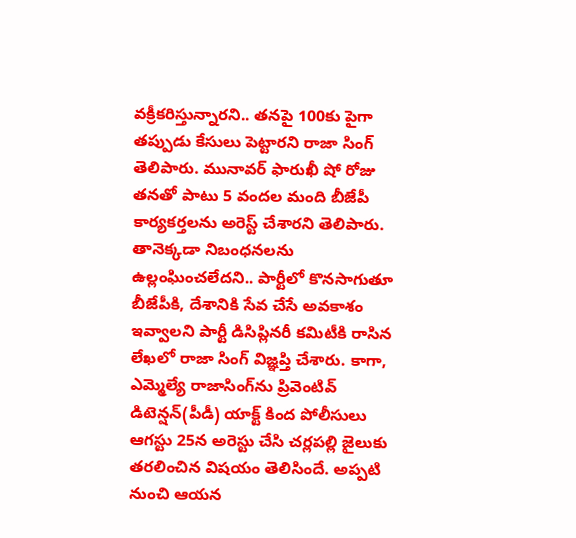వక్రీకరిస్తున్నారని.. తనపై 100కు పైగా తప్పుడు కేసులు పెట్టారని రాజా సింగ్ తెలిపారు. మునావర్ ఫారుఖీ షో రోజు తనతో పాటు 5 వందల మంది బీజేపీ కార్యకర్తలను అరెస్ట్ చేశారని తెలిపారు. తానెక్కడా నిబంధనలను ఉల్లంఘించలేదని.. పార్టీలో కొనసాగుతూ బీజేపీకి, దేశానికి సేవ చేసే అవకాశం ఇవ్వాలని పార్టీ డిసిప్లినరీ కమిటీకి రాసిన లేఖలో రాజా సింగ్ విజ్ఞప్తి చేశారు. కాగా, ఎమ్మెల్యే రాజాసింగ్‌ను ప్రివెంటివ్ డిటెన్షన్(పీడీ) యాక్ట్ కింద పోలీసులు ఆగస్టు 25న అరెస్టు చేసి చర్లపల్లి జైలుకు తరలించిన విషయం తెలిసిందే. అప్పటి నుంచి ఆయన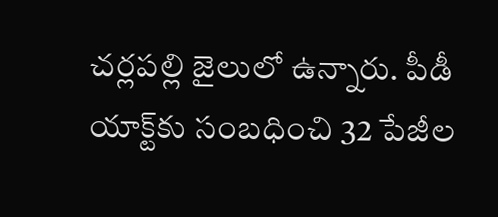చర్లపల్లి జైలులో ఉన్నారు. పీడీ యాక్ట్‌కు సంబధించి 32 పేజీల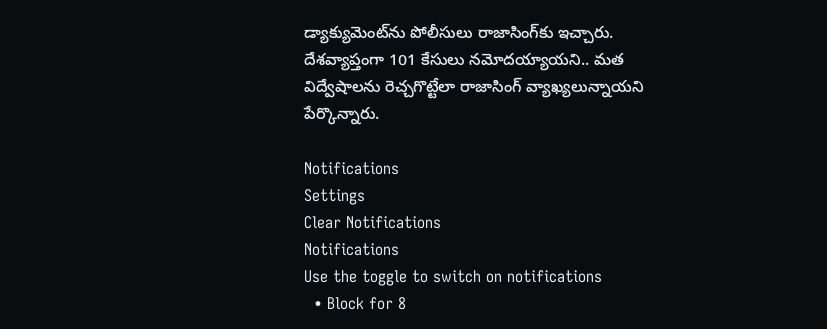డ్యాక్యుమెంట్‌ను పోలీసులు రాజాసింగ్‌కు ఇచ్చారు. దేశవ్యాప్తంగా 101 కేసులు నమోదయ్యాయని.. మత విద్వేషాలను రెచ్చగొట్టేలా రాజాసింగ్ వ్యాఖ్యలున్నాయని పేర్కొన్నారు.

Notifications
Settings
Clear Notifications
Notifications
Use the toggle to switch on notifications
  • Block for 8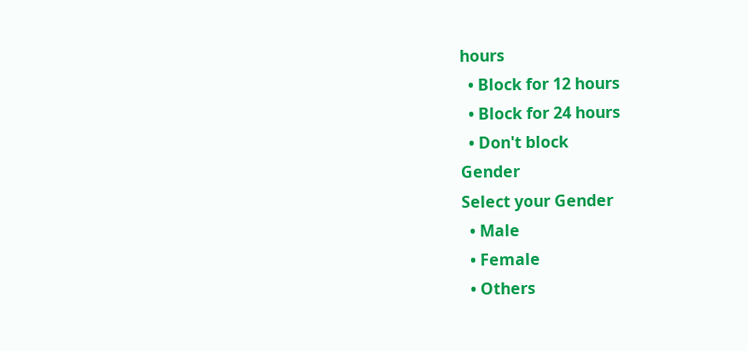hours
  • Block for 12 hours
  • Block for 24 hours
  • Don't block
Gender
Select your Gender
  • Male
  • Female
  • Others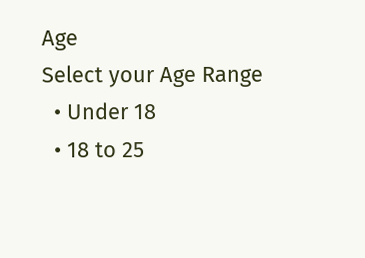Age
Select your Age Range
  • Under 18
  • 18 to 25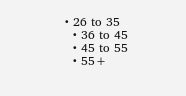• 26 to 35
  • 36 to 45
  • 45 to 55
  • 55+